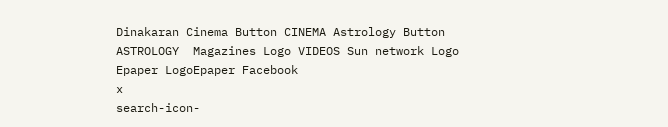Dinakaran Cinema Button CINEMA Astrology Button ASTROLOGY  Magazines Logo VIDEOS Sun network Logo Epaper LogoEpaper Facebook
x
search-icon-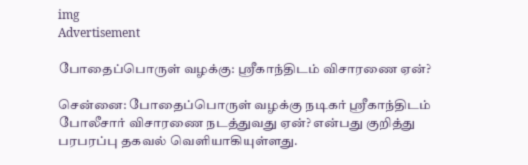img
Advertisement

போதைப்பொருள் வழக்கு: ஸ்ரீகாந்திடம் விசாரணை ஏன்?

சென்னை: போதைப்பொருள் வழக்கு நடிகர் ஸ்ரீகாந்திடம் போலீசார் விசாரணை நடத்துவது ஏன்? என்பது குறித்து பரபரப்பு தகவல் வெளியாகியுள்ளது.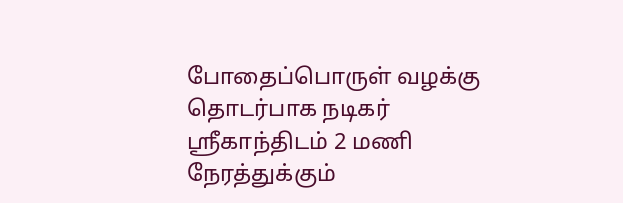போதைப்பொருள் வழக்கு தொடர்பாக நடிகர் ஸ்ரீகாந்திடம் 2 மணி நேரத்துக்கும்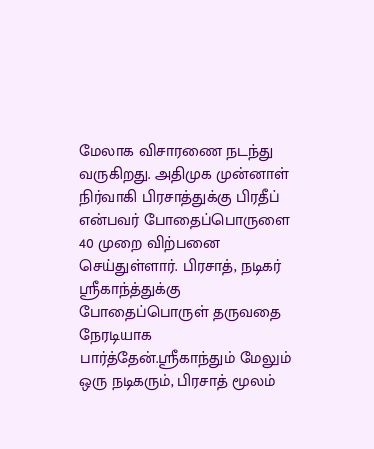மேலாக விசாரணை நடந்து வருகிறது. அதிமுக முன்னாள் நிர்வாகி பிரசாத்துக்கு பிரதீப் என்பவர் போதைப்பொருளை 40 முறை விற்பனை செய்துள்ளார். பிரசாத், நடிகர் ஸ்ரீகாந்த்துக்கு போதைப்பொருள் தருவதை நேரடியாக பார்த்தேன்.ஸ்ரீகாந்தும் மேலும் ஒரு நடிகரும், பிரசாத் மூலம்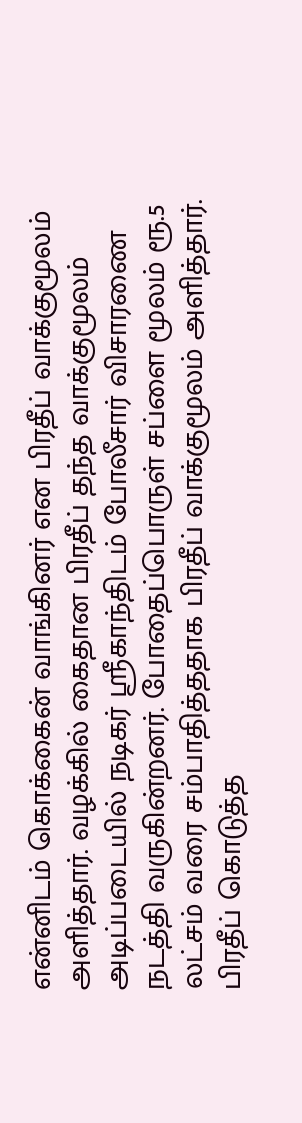என்னிடம் கொக்கைன் வாங்கினர் என பிரதீப் வாக்குமூலம் அளித்தார். வழக்கில் கைதான பிரதீப் தந்த வாக்குமூலம் அடிப்படையில் நடிகர் ஸ்ரீகாந்திடம் போலீசார் விசாரணை நடத்தி வருகின்றனர். போதைப்பொருள் சப்ளை மூலம் ரூ.5 லட்சம் வரை சம்பாதித்ததாக பிரதீப் வாக்குமூலம் அளித்தார். பிரதீப் கொடுத்த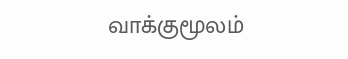வாக்குமூலம்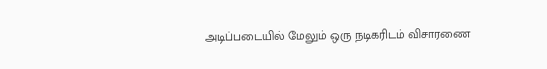அடிப்படையில் மேலும் ஒரு நடிகரிடம் விசாரணை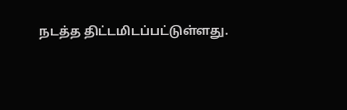நடத்த திட்டமிடப்பட்டுள்ளது.